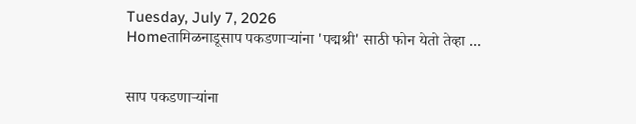Tuesday, July 7, 2026
Homeतामिळनाडूसाप पकडणाऱ्यांना 'पद्मश्री' साठी फोन येतो तेव्हा ...


साप पकडणाऱ्यांना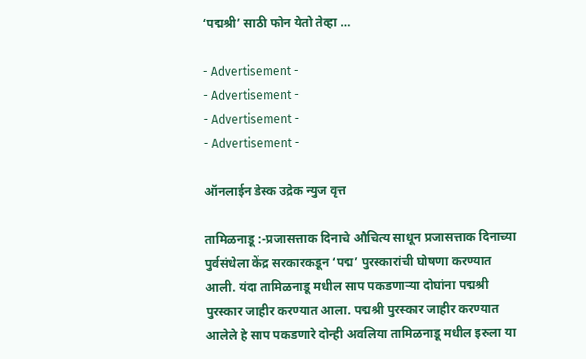‘पद्मश्री’ साठी फोन येतो तेव्हा …

- Advertisement -
- Advertisement -
- Advertisement -
- Advertisement -

ऑनलाईन डेस्क उद्रेक न्युज वृत्त

तामिळनाडू :-प्रजासत्ताक दिनाचे औचित्य साधून प्रजासत्ताक दिनाच्या पुर्वसंधेला केंद्र सरकारकडून ‘पद्म’ पुरस्कारांची घोषणा करण्यात आली. यंदा तामिळनाडू मधील साप पकडणाऱ्या दोघांना पद्मश्री पुरस्कार जाहीर करण्यात आला. पद्मश्री पुरस्कार जाहीर करण्यात आलेले हे साप पकडणारे दोन्ही अवलिया तामिळनाडू मधील इरुला या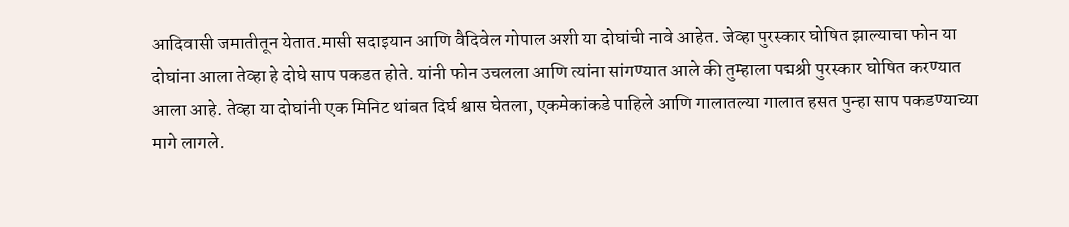आदिवासी जमातीतून येतात.मासी सदाइयान आणि वैदिवेल गोपाल अशी या दोघांची नावे आहेत. जेव्हा पुरस्कार घोषित झाल्याचा फोन या दोघांना आला तेव्हा हे दोघे साप पकडत होते. यांनी फोन उचलला आणि त्यांना सांगण्यात आले की तुम्हाला पद्मश्री पुरस्कार घोषित करण्यात आला आहे. तेव्हा या दोघांनी एक मिनिट थांबत दिर्घ श्वास घेतला, एकमेकांकडे पाहिले आणि गालातल्या गालात हसत पुन्हा साप पकडण्याच्या मागे लागले.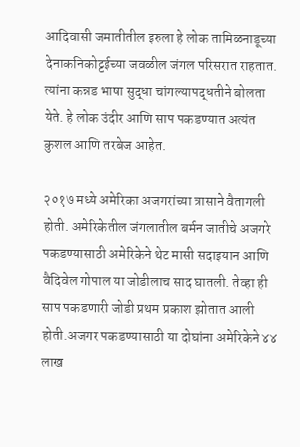आदिवासी जमातीतील इरुला हे लोक तामिळनाडूच्या देनाकनिकोट्टईच्या जवळील जंगल परिसरात राहतात. त्यांना कन्नड भाषा सुद्धा चांगल्यापद्धतीने बोलता येते. हे लोक उंदीर आणि साप पकडण्यात अत्यंत कुशल आणि तरबेज आहेत.

२०१७ मध्ये अमेरिका अजगरांच्या त्रासाने वैतागली होती. अमेरिकेतील जंगलातील बर्मन जातीचे अजगरे पकडण्यासाठी अमेरिकेने थेट मासी सदाइयान आणि वैदिवेल गोपाल या जोडीलाच साद घातली. तेव्हा ही साप पकडणारी जोडी प्रथम प्रकाश झोतात आली होती.अजगर पकडण्यासाठी या दोघांना अमेरिकेने ४४ लाख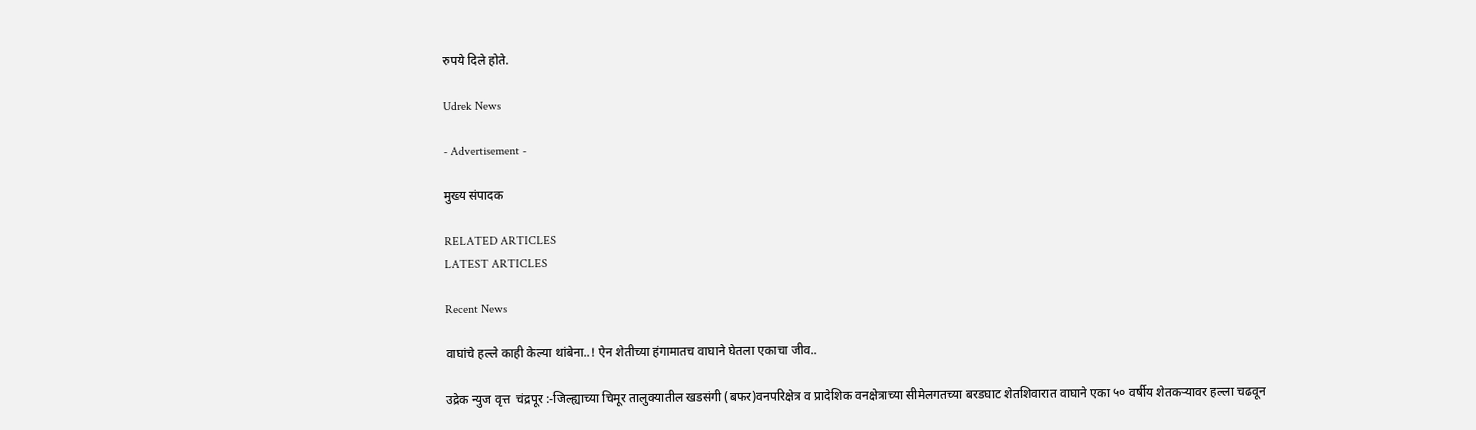रुपये दिले होते.

Udrek News

- Advertisement -

मुख्य संपादक

RELATED ARTICLES
LATEST ARTICLES

Recent News

वाघांचे हल्ले काही केल्या थांबेना..! ऐन शेतीच्या हंगामातच वाघाने घेतला एकाचा जीव..

उद्रेक न्युज वृत्त  चंद्रपूर :-जिल्ह्याच्या चिमूर तालुक्यातील खडसंगी (बफर)वनपरिक्षेत्र व प्रादेशिक वनक्षेत्राच्या सीमेलगतच्या बरडघाट शेतशिवारात वाघाने एका ५० वर्षीय शेतकऱ्यावर हल्ला चढवून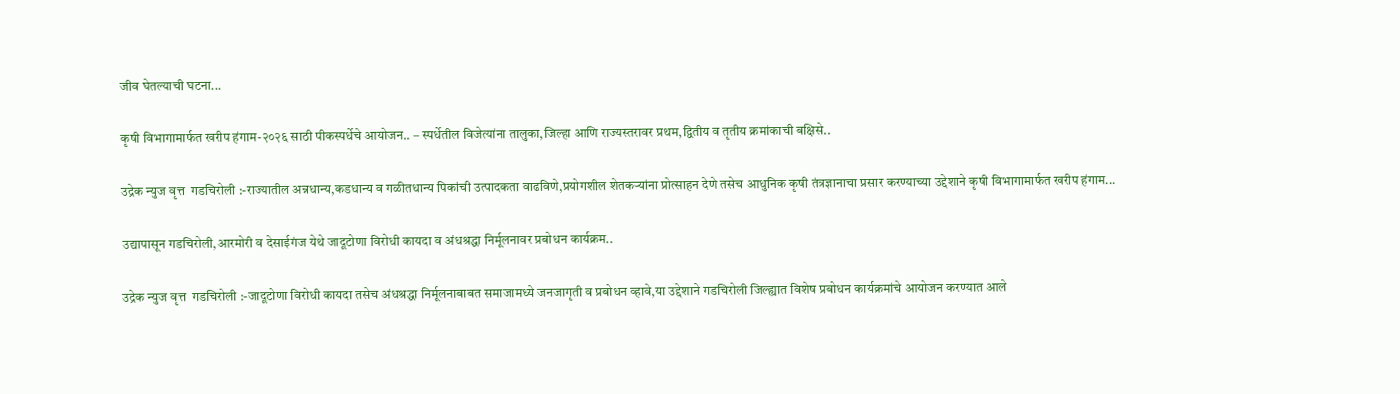जीव घेतल्याची घटना...

कृषी विभागामार्फत खरीप हंगाम-२०२६ साठी पीकस्पर्धेचे आयोजन.. – स्पर्धेतील विजेत्यांना तालुका,जिल्हा आणि राज्यस्तरावर प्रथम,द्वितीय व तृतीय क्रमांकाची बक्षिसे..

उद्रेक न्युज वृत्त  गडचिरोली :-राज्यातील अन्नधान्य,कडधान्य व गळीतधान्य पिकांची उत्पादकता वाढविणे,प्रयोगशील शेतकऱ्यांना प्रोत्साहन देणे तसेच आधुनिक कृषी तंत्रज्ञानाचा प्रसार करण्याच्या उद्देशाने कृषी विभागामार्फत खरीप हंगाम...

उद्यापासून गडचिरोली,आरमोरी व देसाईगंज येथे जादूटोणा विरोधी कायदा व अंधश्रद्धा निर्मूलनावर प्रबोधन कार्यक्रम..

उद्रेक न्युज वृत्त  गडचिरोली :-जादूटोणा विरोधी कायदा तसेच अंधश्रद्धा निर्मूलनाबाबत समाजामध्ये जनजागृती व प्रबोधन व्हावे,या उद्देशाने गडचिरोली जिल्ह्यात विशेष प्रबोधन कार्यक्रमांचे आयोजन करण्यात आले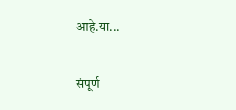आहे.या...

संपूर्ण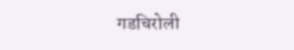गडचिरोली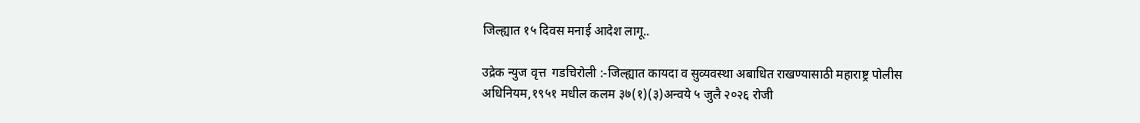जिल्ह्यात १५ दिवस मनाई आदेश लागू..

उद्रेक न्युज वृत्त  गडचिरोली :-जिल्ह्यात कायदा व सुव्यवस्था अबाधित राखण्यासाठी महाराष्ट्र पोलीस अधिनियम,१९५१ मधील कलम ३७(१)(३)अन्वये ५ जुलै २०२६ रोजी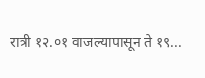रात्री १२.०१ वाजल्यापासून ते १९...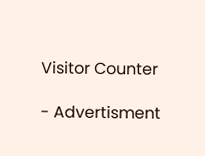Visitor Counter

- Advertisment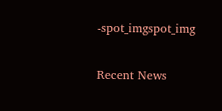-spot_imgspot_img

Recent News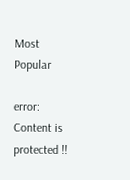Most Popular

error: Content is protected !!